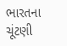ભારતના ચૂંટણી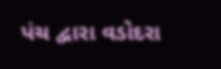પંચ દ્વારા વડોદરા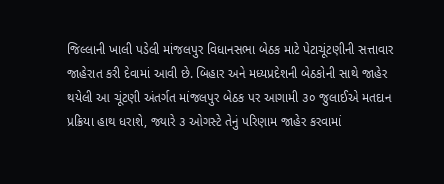જિલ્લાની ખાલી પડેલી માંજલપુર વિધાનસભા બેઠક માટે પેટાચૂંટણીની સત્તાવાર જાહેરાત કરી દેવામાં આવી છે. બિહાર અને મધ્યપ્રદેશની બેઠકોની સાથે જાહેર થયેલી આ ચૂંટણી અંતર્ગત માંજલપુર બેઠક પર આગામી ૩૦ જુલાઈએ મતદાન પ્રક્રિયા હાથ ધરાશે, જ્યારે ૩ ઓગસ્ટે તેનું પરિણામ જાહેર કરવામાં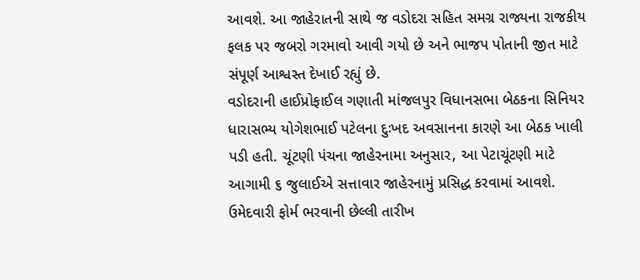આવશે. આ જાહેરાતની સાથે જ વડોદરા સહિત સમગ્ર રાજ્યના રાજકીય ફલક પર જબરો ગરમાવો આવી ગયો છે અને ભાજપ પોતાની જીત માટે સંપૂર્ણ આશ્વસ્ત દેખાઈ રહ્યું છે.
વડોદરાની હાઈપ્રોફાઈલ ગણાતી માંજલપુર વિધાનસભા બેઠકના સિનિયર ધારાસભ્ય યોગેશભાઈ પટેલના દુઃખદ અવસાનના કારણે આ બેઠક ખાલી પડી હતી. ચૂંટણી પંચના જાહેરનામા અનુસાર, આ પેટાચૂંટણી માટે આગામી ૬ જુલાઈએ સત્તાવાર જાહેરનામું પ્રસિદ્ધ કરવામાં આવશે. ઉમેદવારી ફોર્મ ભરવાની છેલ્લી તારીખ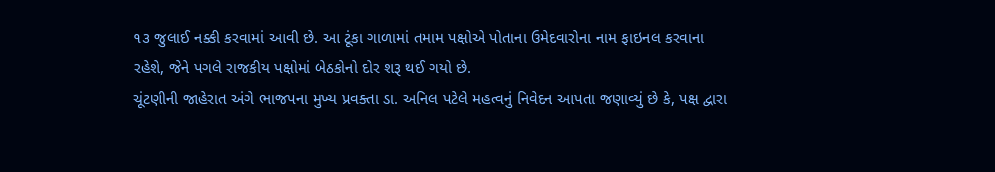૧૩ જુલાઈ નક્કી કરવામાં આવી છે. આ ટૂંકા ગાળામાં તમામ પક્ષોએ પોતાના ઉમેદવારોના નામ ફાઇનલ કરવાના રહેશે, જેને પગલે રાજકીય પક્ષોમાં બેઠકોનો દોર શરૂ થઈ ગયો છે.
ચૂંટણીની જાહેરાત અંગે ભાજપના મુખ્ય પ્રવક્તા ડા. અનિલ પટેલે મહત્વનું નિવેદન આપતા જણાવ્યું છે કે, પક્ષ દ્વારા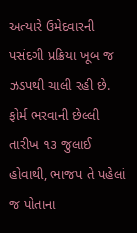અત્યારે ઉમેદવારની પસંદગી પ્રક્રિયા ખૂબ જ ઝડપથી ચાલી રહી છે. ફોર્મ ભરવાની છેલ્લી તારીખ ૧૩ જુલાઈ હોવાથી, ભાજપ તે પહેલાં જ પોતાના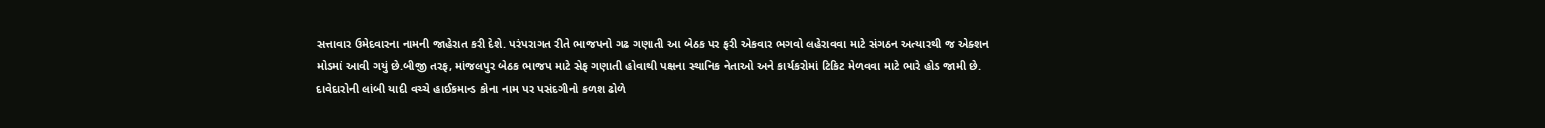સત્તાવાર ઉમેદવારના નામની જાહેરાત કરી દેશે. પરંપરાગત રીતે ભાજપનો ગઢ ગણાતી આ બેઠક પર ફરી એકવાર ભગવો લહેરાવવા માટે સંગઠન અત્યારથી જ એક્શન મોડમાં આવી ગયું છે.બીજી તરફ, માંજલપુર બેઠક ભાજપ માટે સેફ ગણાતી હોવાથી પક્ષના સ્થાનિક નેતાઓ અને કાર્યકરોમાં ટિકિટ મેળવવા માટે ભારે હોડ જામી છે. દાવેદારોની લાંબી યાદી વચ્ચે હાઈકમાન્ડ કોના નામ પર પસંદગીનો કળશ ઢોળે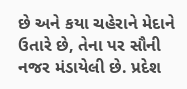છે અને કયા ચહેરાને મેદાને ઉતારે છે, તેના પર સૌની નજર મંડાયેલી છે. પ્રદેશ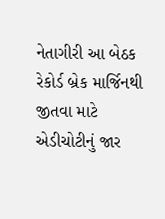નેતાગીરી આ બેઠક રેકોર્ડ બ્રેક માર્જિનથી જીતવા માટે એડીચોટીનું જાર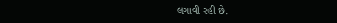લગાવી રહી છે.